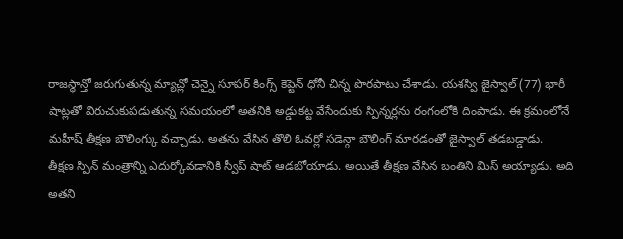రాజస్థాన్తో జరుగుతున్న మ్యాచ్లో చెన్నై సూపర్ కింగ్స్ కెప్టెన్ ధోనీ చిన్న పొరపాటు చేశాడు. యశస్వి జైస్వాల్ (77) భారీ షాట్లతో విరుచుకుపడుతున్న సమయంలో అతనికి అడ్డుకట్ట వేసేందుకు స్పిన్నర్లను రంగంలోకి దింపాడు. ఈ క్రమంలోనే మహీష్ తీక్షణ బౌలింగ్కు వచ్చాడు. అతను వేసిన తొలి ఓవర్లో సడెన్గా బౌలింగ్ మారడంతో జైస్వాల్ తడబడ్డాడు.
తీక్షణ స్పిన్ మంత్రాన్ని ఎదుర్కోవడానికి స్వీప్ షాట్ ఆడబోయాడు. అయితే తీక్షణ వేసిన బంతిని మిస్ అయ్యాడు. అది అతని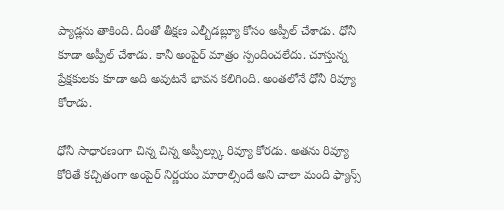ప్యాడ్లను తాకింది. దీంతో తీక్షణ ఎల్బీడబ్ల్యూ కోసం అప్పీల్ చేశాడు. ధోనీ కూడా అప్పీల్ చేశాడు. కానీ అంపైర్ మాత్రం స్పందించలేదు. చూస్తున్న ప్రేక్షకులకు కూడా అది అవుటనే భావన కలిగింది. అంతలోనే ధోనీ రివ్యూ కోరాడు.

ధోనీ సాధారణంగా చిన్న చిన్న అప్పీల్స్కు రివ్యూ కోరడు. అతను రివ్యూ కోరితే కచ్చితంగా అంపైర్ నిర్ణయం మారాల్సిందే అని చాలా మంది ఫ్యాన్స్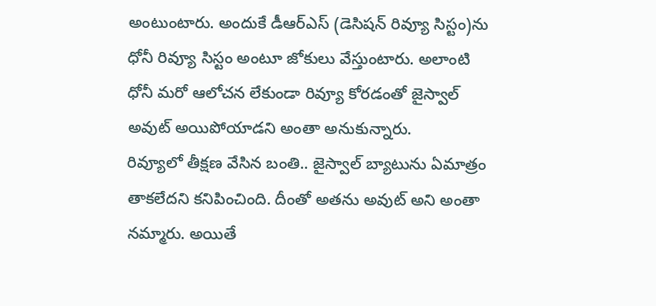అంటుంటారు. అందుకే డీఆర్ఎస్ (డెసిషన్ రివ్యూ సిస్టం)ను ధోనీ రివ్యూ సిస్టం అంటూ జోకులు వేస్తుంటారు. అలాంటి ధోనీ మరో ఆలోచన లేకుండా రివ్యూ కోరడంతో జైస్వాల్ అవుట్ అయిపోయాడని అంతా అనుకున్నారు.
రివ్యూలో తీక్షణ వేసిన బంతి.. జైస్వాల్ బ్యాటును ఏమాత్రం తాకలేదని కనిపించింది. దీంతో అతను అవుట్ అని అంతా నమ్మారు. అయితే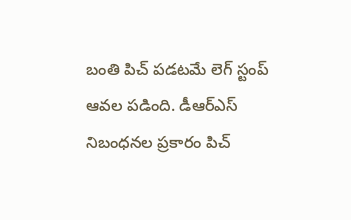బంతి పిచ్ పడటమే లెగ్ స్టంప్ ఆవల పడింది. డీఆర్ఎస్ నిబంధనల ప్రకారం పిచ్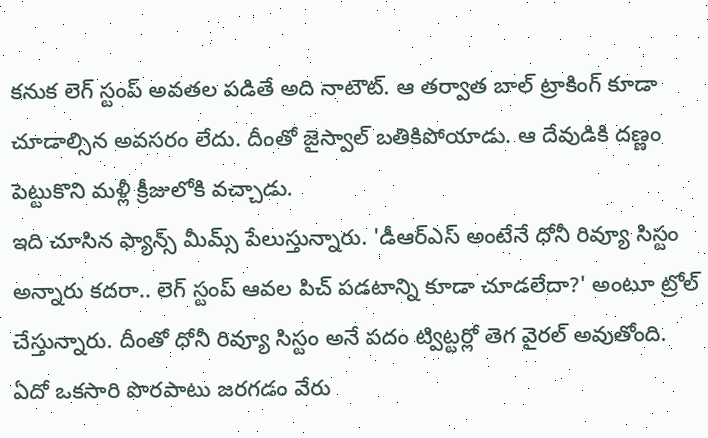కనుక లెగ్ స్టంప్ అవతల పడితే అది నాటౌట్. ఆ తర్వాత బాల్ ట్రాకింగ్ కూడా చూడాల్సిన అవసరం లేదు. దీంతో జైస్వాల్ బతికిపోయాడు. ఆ దేవుడికి దణ్ణం పెట్టుకొని మళ్లీ క్రీజులోకి వచ్చాడు.
ఇది చూసిన ఫ్యాన్స్ మీమ్స్ పేలుస్తున్నారు. 'డీఆర్ఎస్ అంటేనే ధోనీ రివ్యూ సిస్టం అన్నారు కదరా.. లెగ్ స్టంప్ ఆవల పిచ్ పడటాన్ని కూడా చూడలేదా?' అంటూ ట్రోల్ చేస్తున్నారు. దీంతో ధోనీ రివ్యూ సిస్టం అనే పదం ట్విట్టర్లో తెగ వైరల్ అవుతోంది. ఏదో ఒకసారి పొరపాటు జరగడం వేరు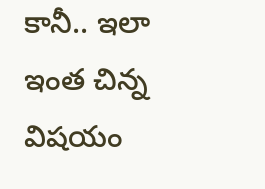కానీ.. ఇలా ఇంత చిన్న విషయం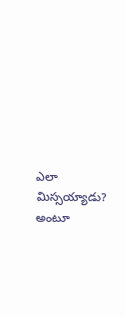ఎలా మిస్సయ్యాడు? అంటూ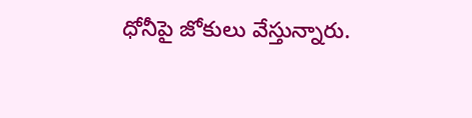ధోనీపై జోకులు వేస్తున్నారు.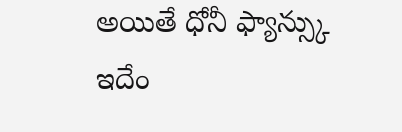అయితే ధోనీ ఫ్యాన్స్కు ఇదేం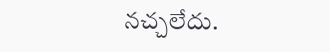నచ్చలేదు.